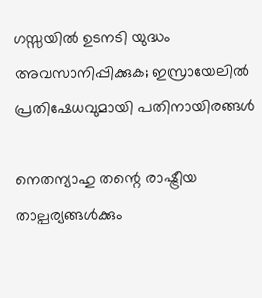ഗസ്സയിൽ ഉടനടി യുദ്ധം അവസാനിപ്പിക്കുക; ഇസ്രായേലിൽ പ്രതിഷേധവുമായി പതിനായിരങ്ങൾ

നെതന്യാഹു തന്റെ രാഷ്ട്രീയ താല്പര്യങ്ങൾക്കും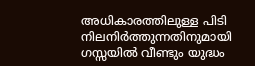അധികാരത്തിലുള്ള പിടി നിലനിർത്തുന്നതിനുമായി ഗസ്സയിൽ വീണ്ടും യുദ്ധം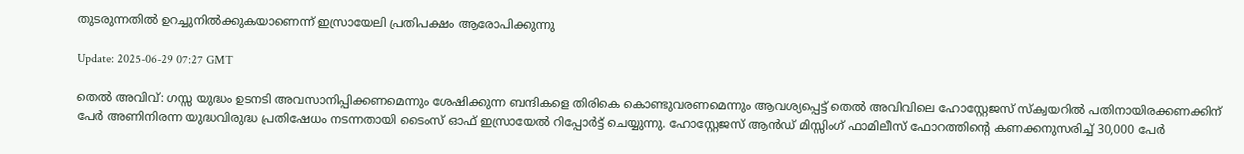തുടരുന്നതിൽ ഉറച്ചുനിൽക്കുകയാണെന്ന് ഇസ്രായേലി പ്രതിപക്ഷം ആരോപിക്കുന്നു

Update: 2025-06-29 07:27 GMT

തെൽ അവിവ്: ഗസ്സ യുദ്ധം ഉടനടി അവസാനിപ്പിക്കണമെന്നും ശേഷിക്കുന്ന ബന്ദികളെ തിരികെ കൊണ്ടുവരണമെന്നും ആവശ്യപ്പെട്ട് തെൽ അവിവിലെ ഹോസ്റ്റേജസ് സ്‌ക്വയറിൽ പതിനായിരക്കണക്കിന് പേർ അണിനിരന്ന യുദ്ധവിരുദ്ധ പ്രതിഷേധം നടന്നതായി ടൈംസ് ഓഫ് ഇസ്രായേൽ റിപ്പോർട്ട് ചെയ്യുന്നു. ഹോസ്റ്റേജസ് ആൻഡ് മിസ്സിംഗ് ഫാമിലീസ് ഫോറത്തിന്റെ കണക്കനുസരിച്ച് 30,000 പേർ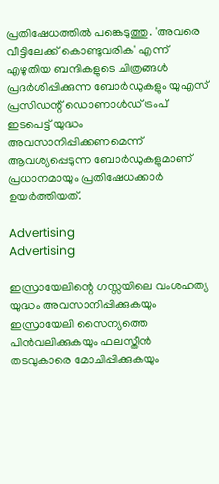പ്രതിഷേധത്തിൽ പങ്കെടുത്തു. 'അവരെ വീട്ടിലേക്ക് കൊണ്ടുവരിക' എന്ന് എഴുതിയ ബന്ദികളുടെ ചിത്രങ്ങൾ പ്രദർശിപ്പിക്കുന്ന ബോർഡുകളും യുഎസ് പ്രസിഡന്റ് ഡൊണാൾഡ് ട്രംപ് ഇടപെട്ട് യുദ്ധം അവസാനിപ്പിക്കണമെന്ന് ആവശ്യപ്പെടുന്ന ബോർഡുകളുമാണ് പ്രധാനമായും പ്രതിഷേധക്കാർ ഉയർത്തിയത്.

Advertising
Advertising

ഇസ്രായേലിന്റെ ഗസ്സയിലെ വംശഹത്യ യുദ്ധം അവസാനിപ്പിക്കുകയും ഇസ്രായേലി സൈന്യത്തെ പിൻവലിക്കുകയും ഫലസ്തീൻ തടവുകാരെ മോചിപ്പിക്കുകയും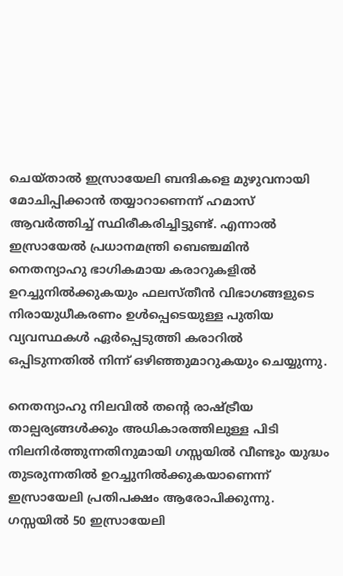ചെയ്താൽ ഇസ്രായേലി ബന്ദികളെ മുഴുവനായി മോചിപ്പിക്കാൻ തയ്യാറാണെന്ന് ഹമാസ് ആവർത്തിച്ച് സ്ഥിരീകരിച്ചിട്ടുണ്ട്. എന്നാൽ ഇസ്രായേൽ പ്രധാനമന്ത്രി ബെഞ്ചമിൻ  നെതന്യാഹു ഭാഗികമായ കരാറുകളിൽ ഉറച്ചുനിൽക്കുകയും ഫലസ്തീൻ വിഭാഗങ്ങളുടെ നിരായുധീകരണം ഉൾപ്പെടെയുള്ള പുതിയ വ്യവസ്ഥകൾ ഏർപ്പെടുത്തി കരാറിൽ ഒപ്പിടുന്നതിൽ നിന്ന് ഒഴിഞ്ഞുമാറുകയും ചെയ്യുന്നു.

നെതന്യാഹു നിലവിൽ തന്റെ രാഷ്ട്രീയ താല്പര്യങ്ങൾക്കും അധികാരത്തിലുള്ള പിടി നിലനിർത്തുന്നതിനുമായി ഗസ്സയിൽ വീണ്ടും യുദ്ധം തുടരുന്നതിൽ ഉറച്ചുനിൽക്കുകയാണെന്ന് ഇസ്രായേലി പ്രതിപക്ഷം ആരോപിക്കുന്നു. ഗസ്സയിൽ 50 ഇസ്രായേലി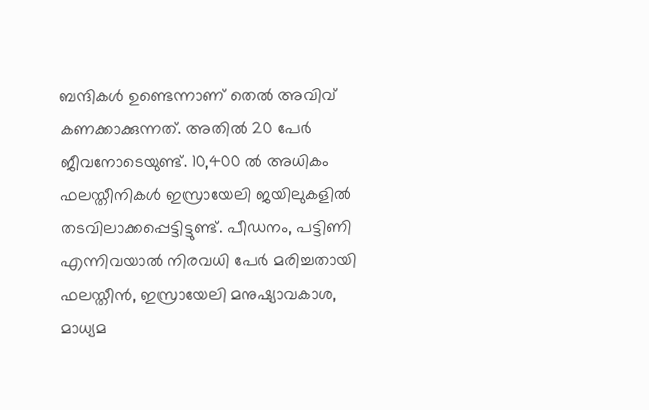ബന്ദികൾ ഉണ്ടെന്നാണ് തെൽ അവിവ് കണക്കാക്കുന്നത്. അതിൽ 20 പേർ ജീവനോടെയുണ്ട്. 10,400 ൽ അധികം ഫലസ്തീനികൾ ഇസ്രായേലി ജയിലുകളിൽ തടവിലാക്കപ്പെട്ടിട്ടുണ്ട്. പീഡനം, പട്ടിണി എന്നിവയാൽ നിരവധി പേർ മരിച്ചതായി ഫലസ്തീൻ, ഇസ്രായേലി മനുഷ്യാവകാശ, മാധ്യമ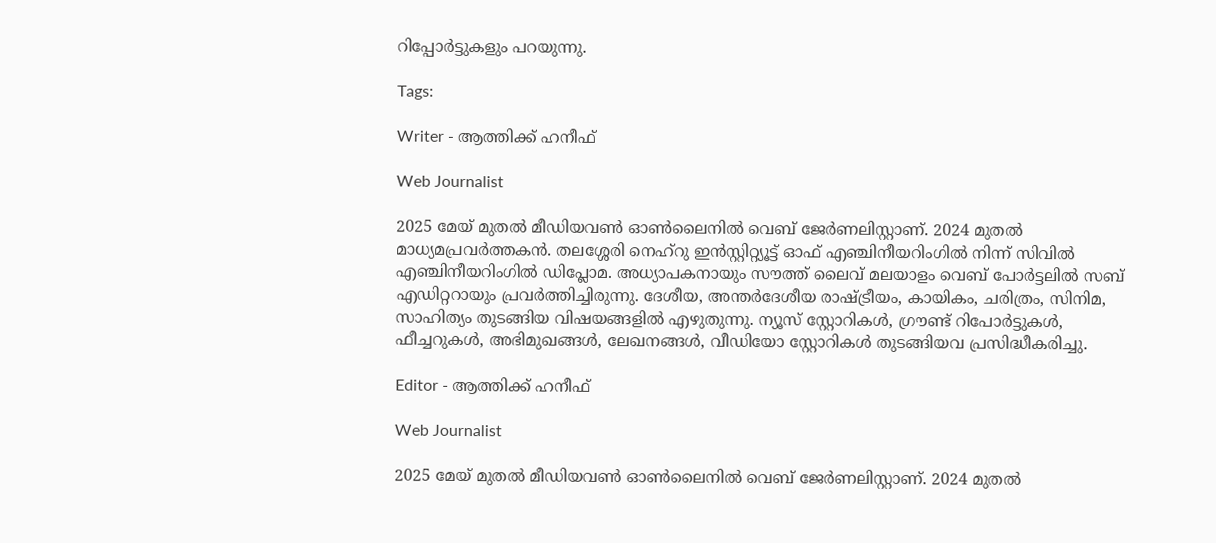റിപ്പോർട്ടുകളും പറയുന്നു.

Tags:

Writer - ആത്തിക്ക് ഹനീഫ്

Web Journalist

2025 മേയ് മുതൽ മീഡിയവൺ ഓൺലൈനിൽ വെബ് ജേർണലിസ്റ്റാണ്. 2024 മുതൽ മാധ്യമപ്രവർത്തകൻ. തലശ്ശേരി നെഹ്‌റു ഇൻസ്റ്റിറ്റ്യൂട്ട് ഓഫ് എഞ്ചിനീയറിംഗിൽ നിന്ന് സിവിൽ എഞ്ചിനീയറിംഗിൽ ഡിപ്ലോമ. അധ്യാപകനായും സൗത്ത് ലൈവ് മലയാളം വെബ് പോർട്ടലിൽ സബ് എഡിറ്ററായും പ്രവർത്തിച്ചിരുന്നു. ദേശീയ, അന്തർദേശീയ രാഷ്ട്രീയം, കായികം, ചരിത്രം, സിനിമ, സാഹിത്യം തുടങ്ങിയ വിഷയങ്ങളിൽ എഴുതുന്നു. ന്യൂസ് സ്റ്റോറികൾ, ഗ്രൗണ്ട് റിപോർട്ടുകൾ, ഫീച്ചറുകൾ, അഭിമുഖങ്ങൾ, ലേഖനങ്ങൾ, വീഡിയോ സ്റ്റോറികൾ തുടങ്ങിയവ പ്രസിദ്ധീകരിച്ചു.

Editor - ആത്തിക്ക് ഹനീഫ്

Web Journalist

2025 മേയ് മുതൽ മീഡിയവൺ ഓൺലൈനിൽ വെബ് ജേർണലിസ്റ്റാണ്. 2024 മുതൽ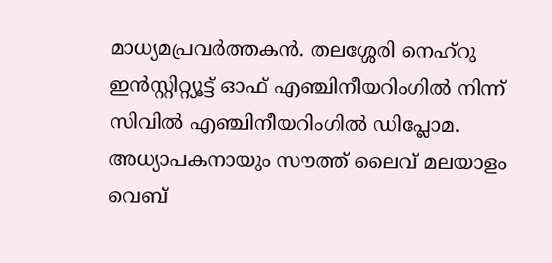മാധ്യമപ്രവർത്തകൻ. തലശ്ശേരി നെഹ്‌റു ഇൻസ്റ്റിറ്റ്യൂട്ട് ഓഫ് എഞ്ചിനീയറിംഗിൽ നിന്ന് സിവിൽ എഞ്ചിനീയറിംഗിൽ ഡിപ്ലോമ. അധ്യാപകനായും സൗത്ത് ലൈവ് മലയാളം വെബ്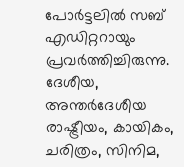പോർട്ടലിൽ സബ് എഡിറ്ററായും പ്രവർത്തിച്ചിരുന്നു. ദേശീയ, അന്തർദേശീയ രാഷ്ട്രീയം, കായികം, ചരിത്രം, സിനിമ,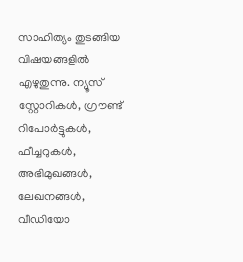സാഹിത്യം തുടങ്ങിയ വിഷയങ്ങളിൽ എഴുതുന്നു. ന്യൂസ് സ്റ്റോറികൾ, ഗ്രൗണ്ട് റിപോർട്ടുകൾ, ഫീച്ചറുകൾ, അഭിമുഖങ്ങൾ, ലേഖനങ്ങൾ, വീഡിയോ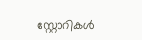സ്റ്റോറികൾ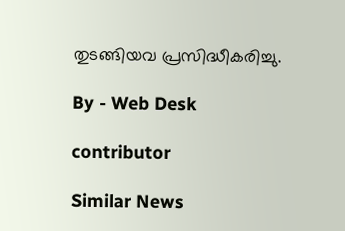തുടങ്ങിയവ പ്രസിദ്ധീകരിച്ചു.

By - Web Desk

contributor

Similar News